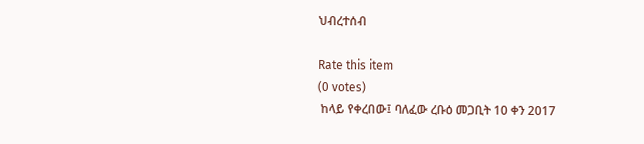ህብረተሰብ

Rate this item
(0 votes)
 ከላይ የቀረበው፤ ባለፈው ረቡዕ መጋቢት 10 ቀን 2017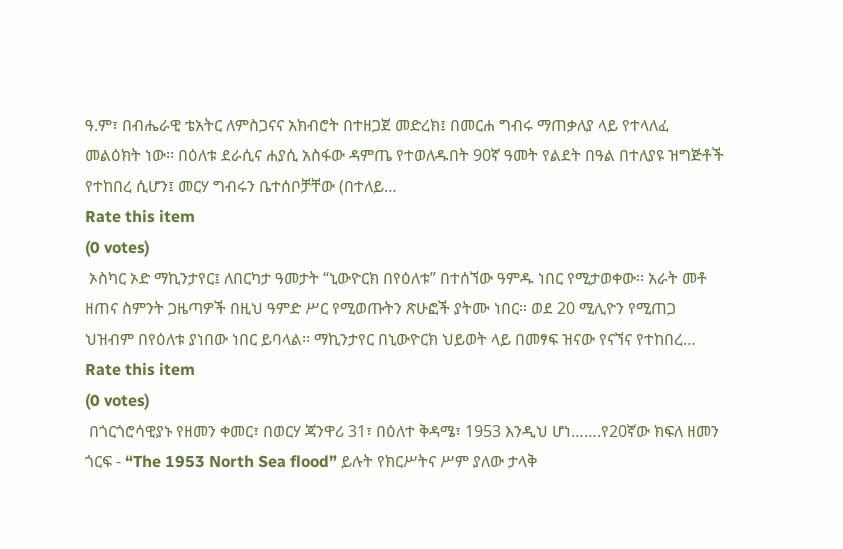ዓ.ም፣ በብሔራዊ ቴአትር ለምስጋናና አክብሮት በተዘጋጀ መድረክ፤ በመርሐ ግብሩ ማጠቃለያ ላይ የተላለፈ መልዕክት ነው፡፡ በዕለቱ ደራሲና ሐያሲ አስፋው ዳምጤ የተወለዱበት 90ኛ ዓመት የልደት በዓል በተለያዩ ዝግጅቶች የተከበረ ሲሆን፤ መርሃ ግብሩን ቤተሰቦቻቸው (በተለይ…
Rate this item
(0 votes)
 ኦስካር ኦድ ማኪንታየር፤ ለበርካታ ዓመታት “ኒውዮርክ በየዕለቱ” በተሰኘው ዓምዱ ነበር የሚታወቀው፡፡ አራት መቶ ዘጠና ስምንት ጋዜጣዎች በዚህ ዓምድ ሥር የሚወጡትን ጽሁፎች ያትሙ ነበር። ወደ 20 ሚሊዮን የሚጠጋ ህዝብም በየዕለቱ ያነበው ነበር ይባላል፡፡ ማኪንታየር በኒውዮርክ ህይወት ላይ በመፃፍ ዝናው የናኘና የተከበረ…
Rate this item
(0 votes)
 በጎርጎሮሳዊያኑ የዘመን ቀመር፣ በወርሃ ጃንዋሪ 31፣ በዕለተ ቅዳሜ፣ 1953 እንዲህ ሆነ…….የ20ኛው ክፍለ ዘመን ጎርፍ - “The 1953 North Sea flood” ይሉት የክርሥትና ሥም ያለው ታላቅ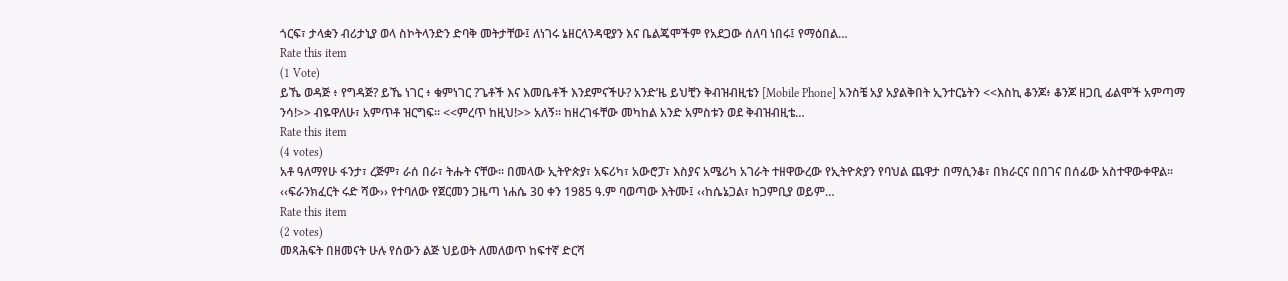ጎርፍ፣ ታላቋን ብሪታኒያ ወላ ስኮትላንድን ድባቅ መትታቸው፤ ለነገሩ ኔዘርላንዳዊያን እና ቤልጄሞችም የአደጋው ሰለባ ነበሩ፤ የማዕበል…
Rate this item
(1 Vote)
ይኼ ወዳጅ ፥ የግዳጅ? ይኼ ነገር ፥ ቁምነገር ?ጌቶች እና እመቤቶች እንደምናችሁ? አንድ’ዜ ይህቺን ቅብዝብዚቴን [Mobile Phone] አንስቼ አያ አያልቅበት ኢንተርኔትን <<እስኪ ቆንጆ፥ ቆንጆ ዘጋቢ ፊልሞች አምጣማ ንሳ!>> ብዬዋለሁ፣ አምጥቶ ዝርግፍ። <<ምረጥ ከዚህ!>> አለኝ። ከዘረገፋቸው መካከል አንድ አምስቱን ወደ ቅብዝብዚቴ…
Rate this item
(4 votes)
አቶ ዓለማየሁ ፋንታ፣ ረጅም፣ ራሰ በራ፣ ትሑት ናቸው፡፡ በመላው ኢትዮጵያ፣ አፍሪካ፣ አውሮፓ፣ እስያና አሜሪካ አገራት ተዘዋውረው የኢትዮጵያን የባህል ጨዋታ በማሲንቆ፣ በክራርና በበገና በሰፊው አስተዋውቀዋል፡፡ ‹‹ፍራንክፈርት ሩድ ሻው›› የተባለው የጀርመን ጋዜጣ ነሐሴ 30 ቀን 1985 ዓ.ም ባወጣው እትሙ፤ ‹‹ከሴኔጋል፣ ከጋምቢያ ወይም…
Rate this item
(2 votes)
መጻሕፍት በዘመናት ሁሉ የሰውን ልጅ ህይወት ለመለወጥ ከፍተኛ ድርሻ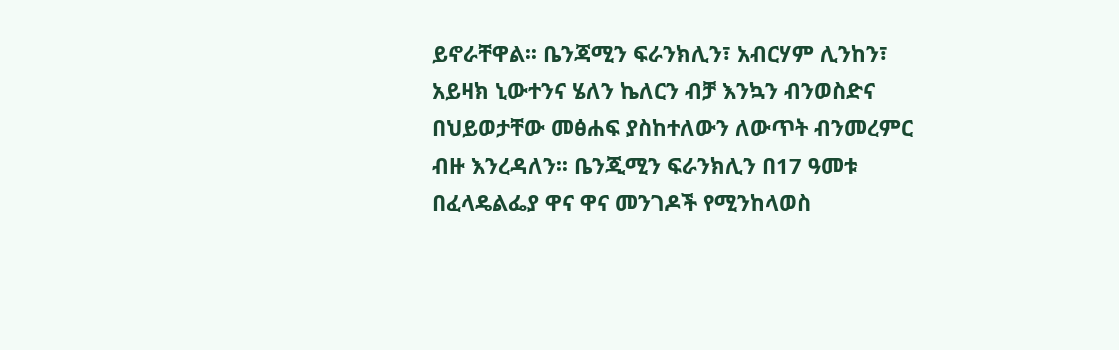ይኖራቸዋል፡፡ ቤንጃሚን ፍራንክሊን፣ አብርሃም ሊንከን፣ አይዛክ ኒውተንና ሄለን ኬለርን ብቻ እንኳን ብንወስድና በህይወታቸው መፅሐፍ ያስከተለውን ለውጥት ብንመረምር ብዙ እንረዳለን፡፡ ቤንጂሚን ፍራንክሊን በ17 ዓመቱ በፈላዴልፌያ ዋና ዋና መንገዶች የሚንከላወስ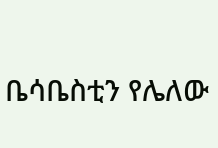ቤሳቤስቲን የሌለው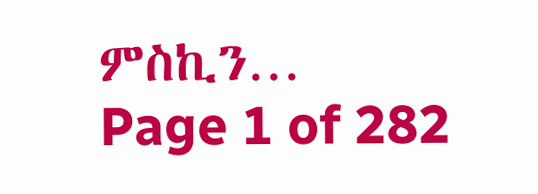ምስኪን…
Page 1 of 282